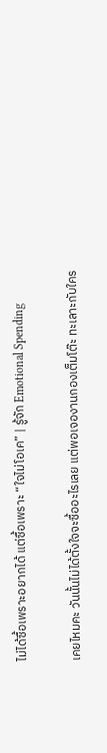ไม่ได้ซื้อเพราะอยากได้ แต่ซื้อเพราะ “ใจไม่โอเค” | รู้จัก Emotional Spending

เคยไหมคะ วันนั้นไม่ได้ตั้งใจจะซื้ออะไรเลย แต่พอเจองานกองเต็มโต๊ะ ทะเลาะกับใคร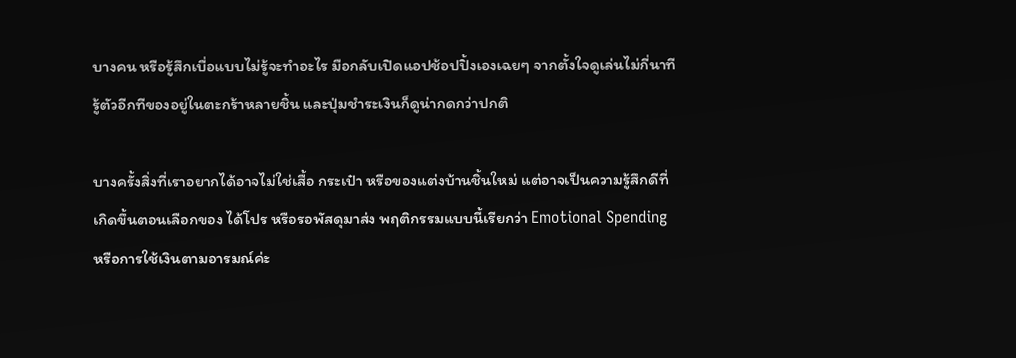บางคน หรือรู้สึกเบื่อแบบไม่รู้จะทำอะไร มือกลับเปิดแอปช้อปปิ้งเองเฉยๆ จากตั้งใจดูเล่นไม่กี่นาที รู้ตัวอีกทีของอยู่ในตะกร้าหลายชิ้น และปุ่มชำระเงินก็ดูน่ากดกว่าปกติ

บางครั้งสิ่งที่เราอยากได้อาจไม่ใช่เสื้อ กระเป๋า หรือของแต่งบ้านชิ้นใหม่ แต่อาจเป็นความรู้สึกดีที่เกิดขึ้นตอนเลือกของ ได้โปร หรือรอพัสดุมาส่ง พฤติกรรมแบบนี้เรียกว่า Emotional Spending หรือการใช้เงินตามอารมณ์ค่ะ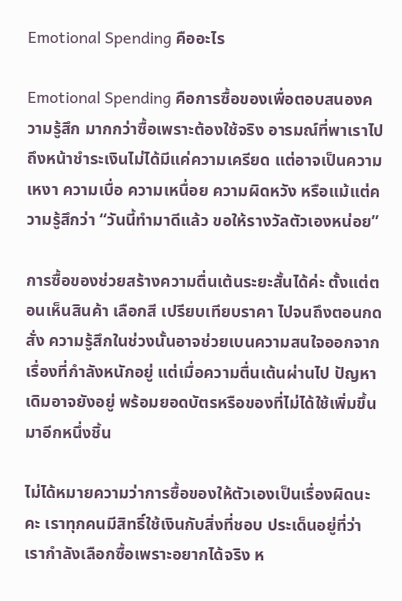Emotional Spending คืออะไร

Emotional Spending คือการซื้อของเพื่อตอบสนองความรู้สึก มากกว่าซื้อเพราะต้องใช้จริง อารมณ์ที่พาเราไปถึงหน้าชำระเงินไม่ได้มีแค่ความเครียด แต่อาจเป็นความเหงา ความเบื่อ ความเหนื่อย ความผิดหวัง หรือแม้แต่ความรู้สึกว่า “วันนี้ทำมาดีแล้ว ขอให้รางวัลตัวเองหน่อย”

การซื้อของช่วยสร้างความตื่นเต้นระยะสั้นได้ค่ะ ตั้งแต่ตอนเห็นสินค้า เลือกสี เปรียบเทียบราคา ไปจนถึงตอนกดสั่ง ความรู้สึกในช่วงนั้นอาจช่วยเบนความสนใจออกจากเรื่องที่กำลังหนักอยู่ แต่เมื่อความตื่นเต้นผ่านไป ปัญหาเดิมอาจยังอยู่ พร้อมยอดบัตรหรือของที่ไม่ได้ใช้เพิ่มขึ้นมาอีกหนึ่งชิ้น

ไม่ได้หมายความว่าการซื้อของให้ตัวเองเป็นเรื่องผิดนะคะ เราทุกคนมีสิทธิ์ใช้เงินกับสิ่งที่ชอบ ประเด็นอยู่ที่ว่า เรากำลังเลือกซื้อเพราะอยากได้จริง ห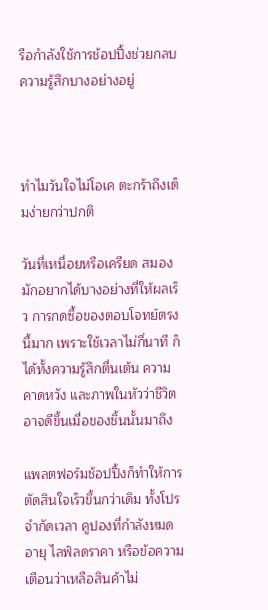รือกำลังใช้การช้อปปิ้งช่วยกลบความรู้สึกบางอย่างอยู่



ทำไมวันใจไม่โอเค ตะกร้าถึงเต็มง่ายกว่าปกติ

วันที่เหนื่อยหรือเครียด สมองมักอยากได้บางอย่างที่ให้ผลเร็ว การกดซื้อของตอบโจทย์ตรงนี้มาก เพราะใช้เวลาไม่กี่นาที ก็ได้ทั้งความรู้สึกตื่นเต้น ความคาดหวัง และภาพในหัวว่าชีวิตอาจดีขึ้นเมื่อของชิ้นนั้นมาถึง

แพลตฟอร์มช้อปปิ้งก็ทำให้การตัดสินใจเร็วขึ้นกว่าเดิม ทั้งโปรจำกัดเวลา คูปองที่กำลังหมดอายุ ไลฟ์ลดราคา หรือข้อความเตือนว่าเหลือสินค้าไม่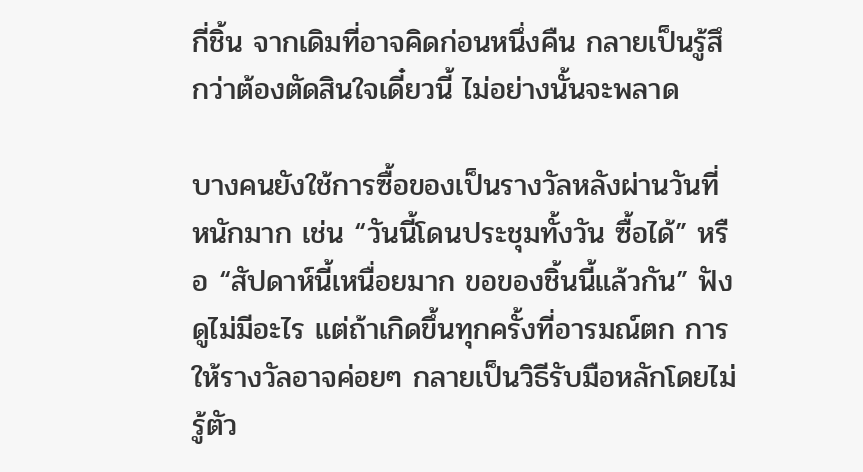กี่ชิ้น จากเดิมที่อาจคิดก่อนหนึ่งคืน กลายเป็นรู้สึกว่าต้องตัดสินใจเดี๋ยวนี้ ไม่อย่างนั้นจะพลาด

บางคนยังใช้การซื้อของเป็นรางวัลหลังผ่านวันที่หนักมาก เช่น “วันนี้โดนประชุมทั้งวัน ซื้อได้” หรือ “สัปดาห์นี้เหนื่อยมาก ขอของชิ้นนี้แล้วกัน” ฟังดูไม่มีอะไร แต่ถ้าเกิดขึ้นทุกครั้งที่อารมณ์ตก การให้รางวัลอาจค่อยๆ กลายเป็นวิธีรับมือหลักโดยไม่รู้ตัว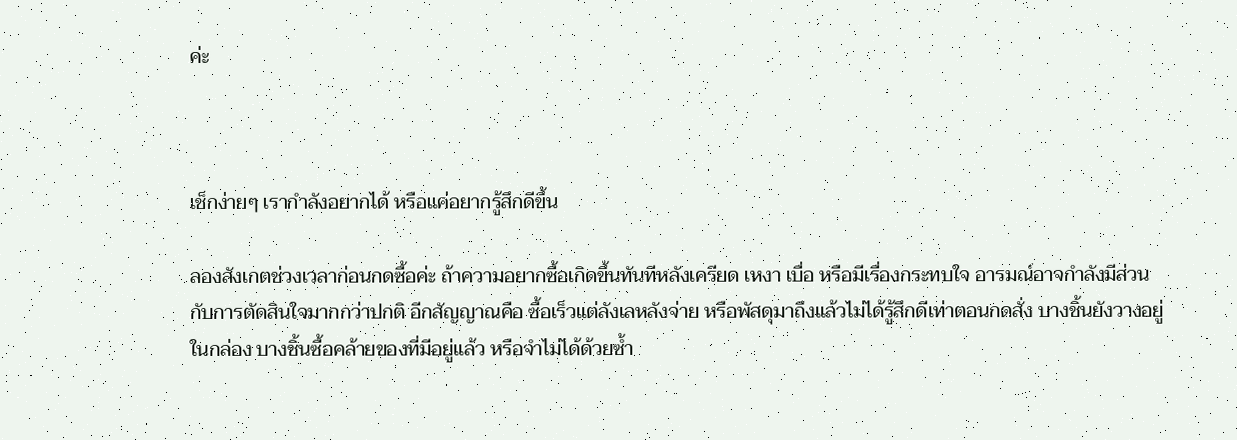ค่ะ



เช็กง่ายๆ เรากำลังอยากได้ หรือแค่อยากรู้สึกดีขึ้น

ลองสังเกตช่วงเวลาก่อนกดซื้อค่ะ ถ้าความอยากซื้อเกิดขึ้นทันทีหลังเครียด เหงา เบื่อ หรือมีเรื่องกระทบใจ อารมณ์อาจกำลังมีส่วนกับการตัดสินใจมากกว่าปกติ อีกสัญญาณคือ ซื้อเร็วแต่ลังเลหลังจ่าย หรือพัสดุมาถึงแล้วไม่ได้รู้สึกดีเท่าตอนกดสั่ง บางชิ้นยังวางอยู่ในกล่อง บางชิ้นซื้อคล้ายของที่มีอยู่แล้ว หรือจำไม่ได้ด้วยซ้ำ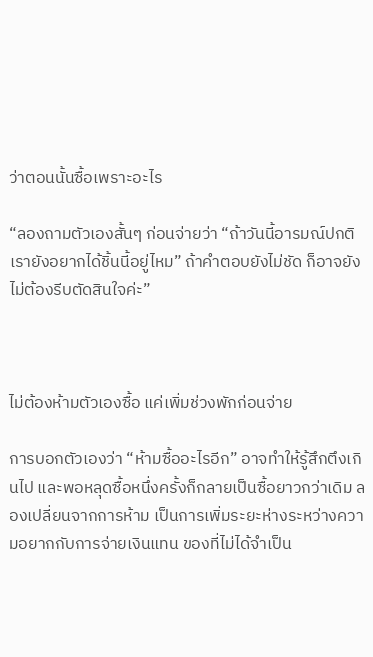ว่าตอนนั้นซื้อเพราะอะไร

“ลองถามตัวเองสั้นๆ ก่อนจ่ายว่า “ถ้าวันนี้อารมณ์ปกติ เรายังอยากได้ชิ้นนี้อยู่ไหม” ถ้าคำตอบยังไม่ชัด ก็อาจยังไม่ต้องรีบตัดสินใจค่ะ”



ไม่ต้องห้ามตัวเองซื้อ แค่เพิ่มช่วงพักก่อนจ่าย

การบอกตัวเองว่า “ห้ามซื้ออะไรอีก” อาจทำให้รู้สึกตึงเกินไป และพอหลุดซื้อหนึ่งครั้งก็กลายเป็นซื้อยาวกว่าเดิม ลองเปลี่ยนจากการห้าม เป็นการเพิ่มระยะห่างระหว่างความอยากกับการจ่ายเงินแทน ของที่ไม่ได้จำเป็น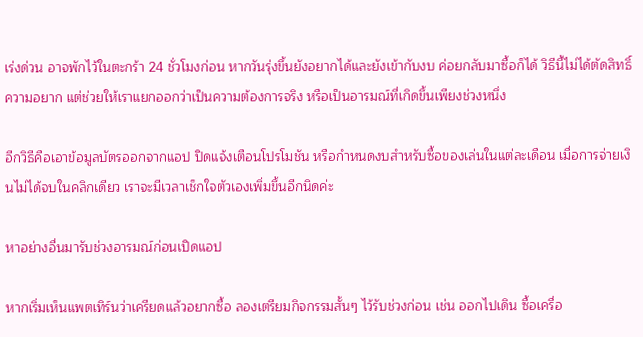เร่งด่วน อาจพักไว้ในตะกร้า 24 ชั่วโมงก่อน หากวันรุ่งขึ้นยังอยากได้และยังเข้ากับงบ ค่อยกลับมาซื้อก็ได้ วิธีนี้ไม่ได้ตัดสิทธิ์ความอยาก แต่ช่วยให้เราแยกออกว่าเป็นความต้องการจริง หรือเป็นอารมณ์ที่เกิดขึ้นเพียงช่วงหนึ่ง

อีกวิธีคือเอาข้อมูลบัตรออกจากแอป ปิดแจ้งเตือนโปรโมชัน หรือกำหนดงบสำหรับซื้อของเล่นในแต่ละเดือน เมื่อการจ่ายเงินไม่ได้จบในคลิกเดียว เราจะมีเวลาเช็กใจตัวเองเพิ่มขึ้นอีกนิดค่ะ

หาอย่างอื่นมารับช่วงอารมณ์ก่อนเปิดแอป

หากเริ่มเห็นแพตเทิร์นว่าเครียดแล้วอยากซื้อ ลองเตรียมกิจกรรมสั้นๆ ไว้รับช่วงก่อน เช่น ออกไปเดิน ซื้อเครื่อ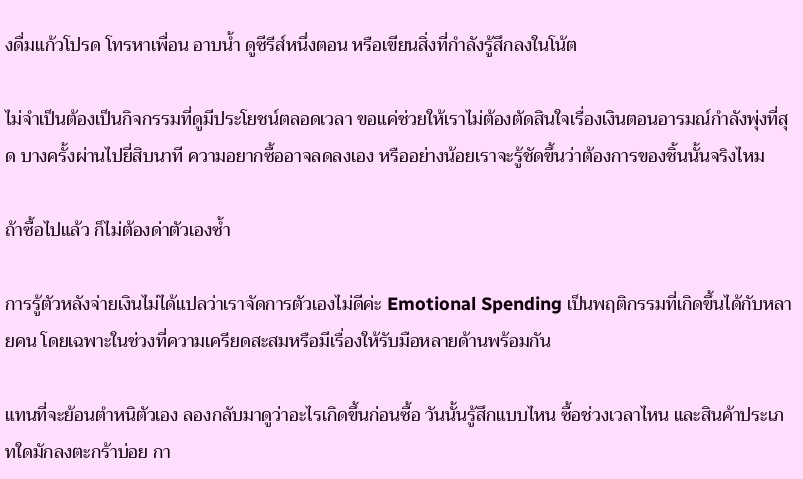งดื่มแก้วโปรด โทรหาเพื่อน อาบน้ำ ดูซีรีส์หนึ่งตอน หรือเขียนสิ่งที่กำลังรู้สึกลงในโน้ต

ไม่จำเป็นต้องเป็นกิจกรรมที่ดูมีประโยชน์ตลอดเวลา ขอแค่ช่วยให้เราไม่ต้องตัดสินใจเรื่องเงินตอนอารมณ์กำลังพุ่งที่สุด บางครั้งผ่านไปยี่สิบนาที ความอยากซื้ออาจลดลงเอง หรืออย่างน้อยเราจะรู้ชัดขึ้นว่าต้องการของชิ้นนั้นจริงไหม

ถ้าซื้อไปแล้ว ก็ไม่ต้องด่าตัวเองซ้ำ

การรู้ตัวหลังจ่ายเงินไม่ได้แปลว่าเราจัดการตัวเองไม่ดีค่ะ Emotional Spending เป็นพฤติกรรมที่เกิดขึ้นได้กับหลายคน โดยเฉพาะในช่วงที่ความเครียดสะสมหรือมีเรื่องให้รับมือหลายด้านพร้อมกัน

แทนที่จะย้อนตำหนิตัวเอง ลองกลับมาดูว่าอะไรเกิดขึ้นก่อนซื้อ วันนั้นรู้สึกแบบไหน ซื้อช่วงเวลาไหน และสินค้าประเภทใดมักลงตะกร้าบ่อย กา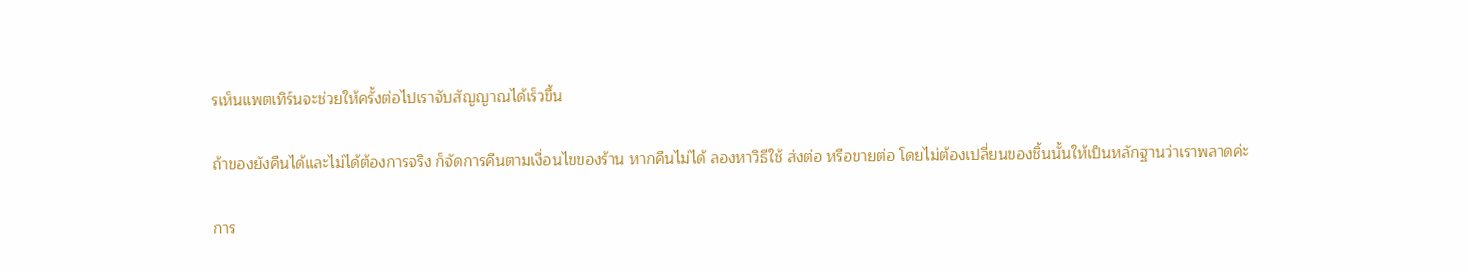รเห็นแพตเทิร์นจะช่วยให้ครั้งต่อไปเราจับสัญญาณได้เร็วขึ้น

ถ้าของยังคืนได้และไม่ได้ต้องการจริง ก็จัดการคืนตามเงื่อนไขของร้าน หากคืนไม่ได้ ลองหาวิธีใช้ ส่งต่อ หรือขายต่อ โดยไม่ต้องเปลี่ยนของชิ้นนั้นให้เป็นหลักฐานว่าเราพลาดค่ะ

การ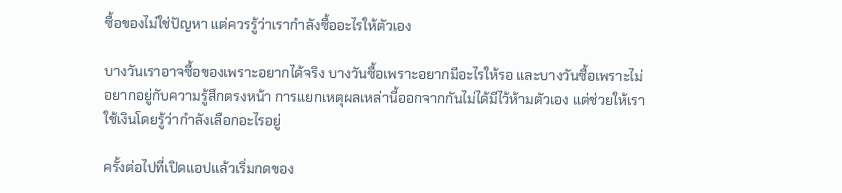ซื้อของไม่ใช่ปัญหา แต่ควรรู้ว่าเรากำลังซื้ออะไรให้ตัวเอง

บางวันเราอาจซื้อของเพราะอยากได้จริง บางวันซื้อเพราะอยากมีอะไรให้รอ และบางวันซื้อเพราะไม่อยากอยู่กับความรู้สึกตรงหน้า การแยกเหตุผลเหล่านี้ออกจากกันไม่ได้มีไว้ห้ามตัวเอง แต่ช่วยให้เราใช้เงินโดยรู้ว่ากำลังเลือกอะไรอยู่

ครั้งต่อไปที่เปิดแอปแล้วเริ่มกดของ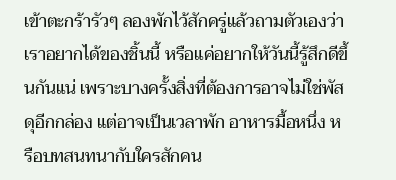เข้าตะกร้ารัวๆ ลองพักไว้สักครู่แล้วถามตัวเองว่า เราอยากได้ของชิ้นนี้ หรือแค่อยากให้วันนี้รู้สึกดีขึ้นกันแน่ เพราะบางครั้งสิ่งที่ต้องการอาจไม่ใช่พัสดุอีกกล่อง แต่อาจเป็นเวลาพัก อาหารมื้อหนึ่ง หรือบทสนทนากับใครสักคน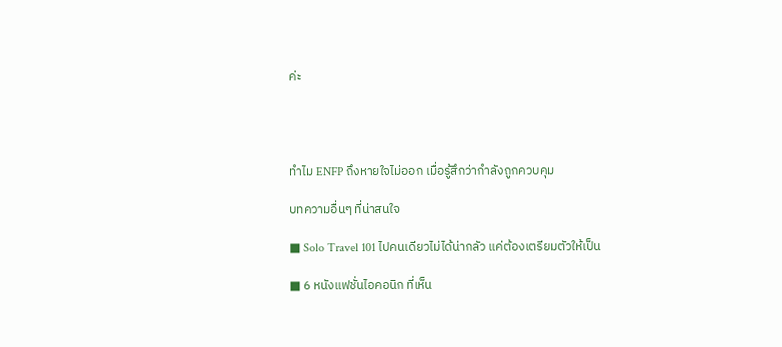ค่ะ




ทำไม ENFP ถึงหายใจไม่ออก เมื่อรู้สึกว่ากำลังถูกควบคุม

บทความอื่นๆ ที่น่าสนใจ

■ Solo Travel 101 ไปคนเดียวไม่ได้น่ากลัว แค่ต้องเตรียมตัวให้เป็น

■ 6 หนังแฟชั่นไอคอนิก ที่เห็น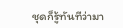ชุดก็รู้ทันทีว่ามา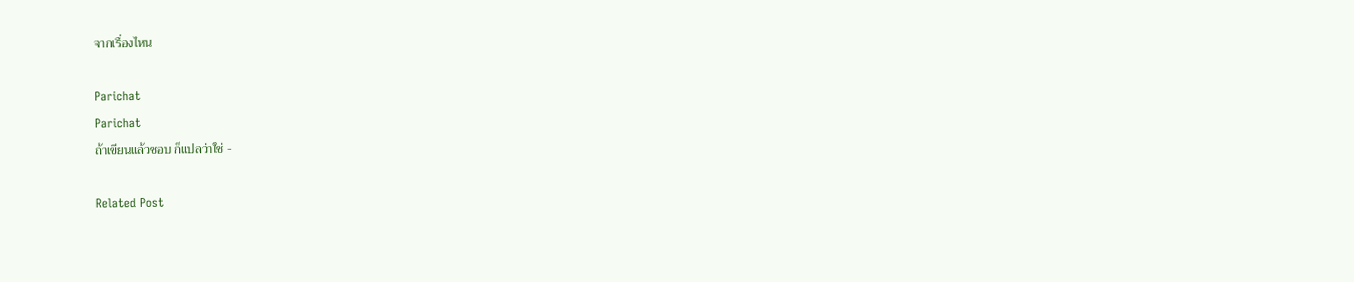จากเรื่องไหน

Parichat
Parichat
ถ้าเขียนแล้วชอบ ก็แปลว่าใช่ -

Related Post